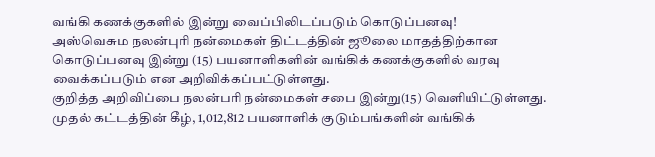வங்கி கணக்குகளில் இன்று வைப்பிலிடப்படும் கொடுப்பனவு!
அஸ்வெசும நலன்புரி நன்மைகள் திட்டத்தின் ஜூலை மாதத்திற்கான கொடுப்பனவு இன்று (15) பயனாளிகளின் வங்கிக் கணக்குகளில் வரவு வைக்கப்படும் என அறிவிக்கப்பட்டுள்ளது.
குறித்த அறிவிப்பை நலன்பரி நன்மைகள் சபை இன்று(15) வெளியிட்டுள்ளது.
முதல் கட்டத்தின் கீழ், 1,012,812 பயனாளிக் குடும்பங்களின் வங்கிக்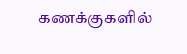கணக்குகளில்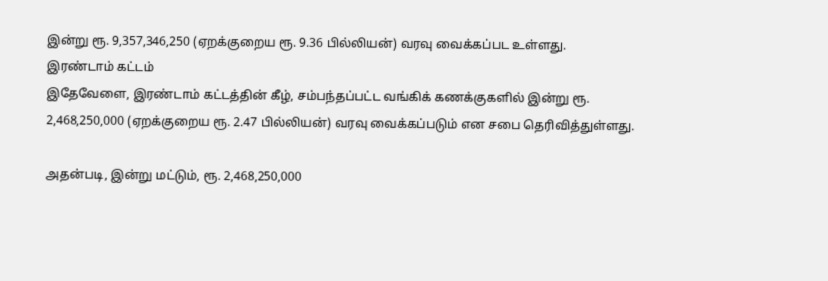இன்று ரூ. 9,357,346,250 (ஏறக்குறைய ரூ. 9.36 பில்லியன்) வரவு வைக்கப்பட உள்ளது.
இரண்டாம் கட்டம்
இதேவேளை, இரண்டாம் கட்டத்தின் கீழ், சம்பந்தப்பட்ட வங்கிக் கணக்குகளில் இன்று ரூ. 2,468,250,000 (ஏறக்குறைய ரூ. 2.47 பில்லியன்) வரவு வைக்கப்படும் என சபை தெரிவித்துள்ளது.

அதன்படி, இன்று மட்டும், ரூ. 2,468,250,000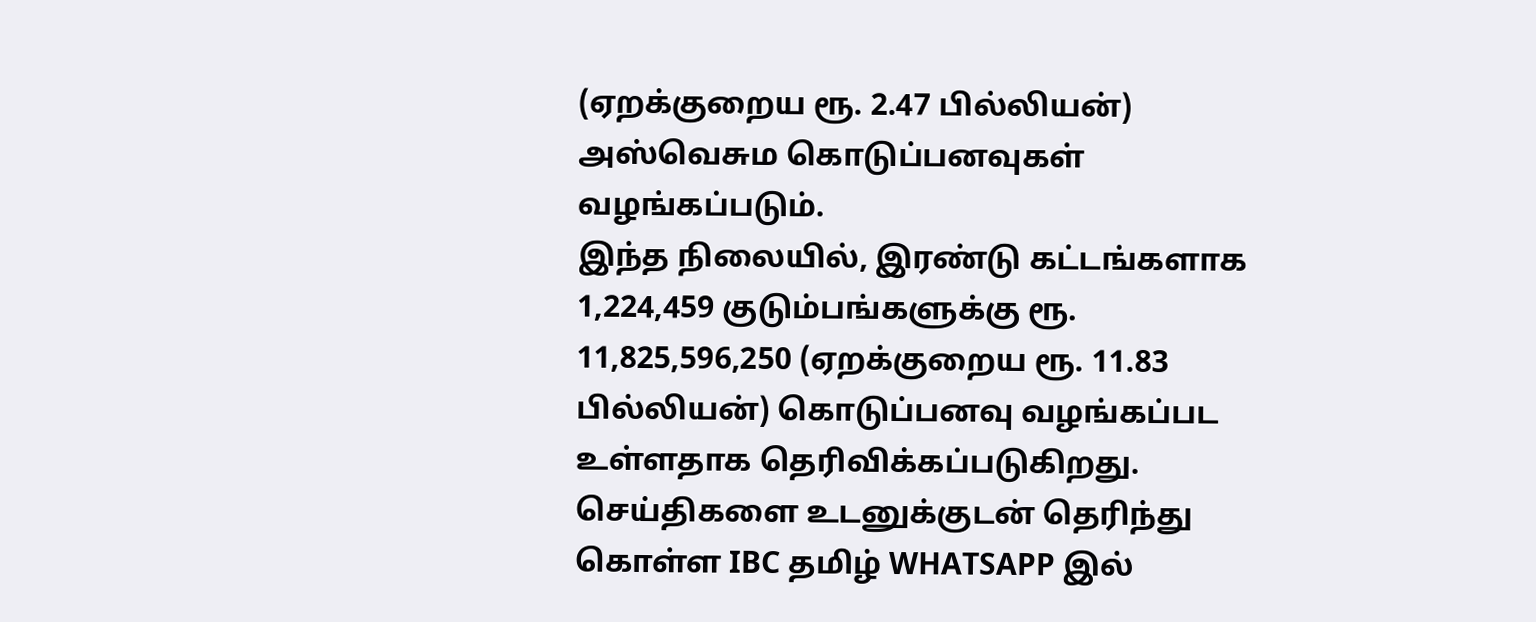(ஏறக்குறைய ரூ. 2.47 பில்லியன்) அஸ்வெசும கொடுப்பனவுகள் வழங்கப்படும்.
இந்த நிலையில், இரண்டு கட்டங்களாக 1,224,459 குடும்பங்களுக்கு ரூ. 11,825,596,250 (ஏறக்குறைய ரூ. 11.83 பில்லியன்) கொடுப்பனவு வழங்கப்பட உள்ளதாக தெரிவிக்கப்படுகிறது.
செய்திகளை உடனுக்குடன் தெரிந்து கொள்ள IBC தமிழ் WHATSAPP இல்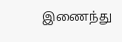இணைந்து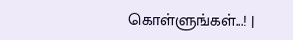கொள்ளுங்கள்...! |